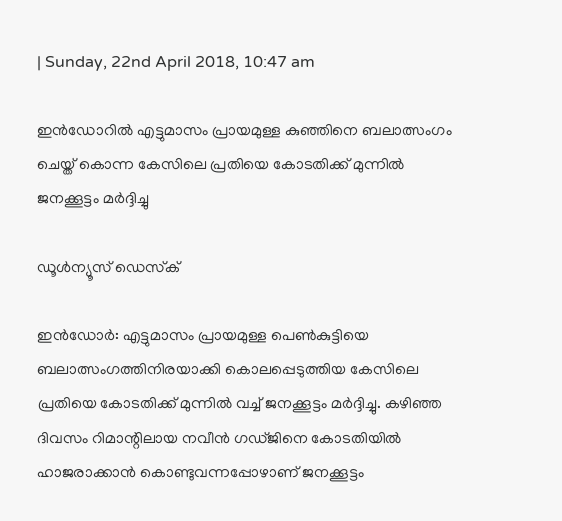| Sunday, 22nd April 2018, 10:47 am

ഇന്‍ഡോറില്‍ എട്ടുമാസം പ്രായമുള്ള കുഞ്ഞിനെ ബലാത്സംഗം ചെയ്ത് കൊന്ന കേസിലെ പ്രതിയെ കോടതിക്ക് മുന്നില്‍ ജനക്കൂട്ടം മര്‍ദ്ദിച്ചു

ഡൂള്‍ന്യൂസ് ഡെസ്‌ക്

ഇന്‍ഡോര്‍: എട്ടുമാസം പ്രായമുള്ള പെണ്‍കുട്ടിയെ ബലാത്സംഗത്തിനിരയാക്കി കൊലപ്പെടുത്തിയ കേസിലെ പ്രതിയെ കോടതിക്ക് മുന്നില്‍ വച്ച് ജനക്കൂട്ടം മര്‍ദ്ദിച്ചു. കഴിഞ്ഞ ദിവസം റിമാന്റിലായ നവീന്‍ ഗഡ്ജിനെ കോടതിയില്‍ ഹാജരാക്കാന്‍ കൊണ്ടുവന്നപ്പോഴാണ് ജനക്കൂട്ടം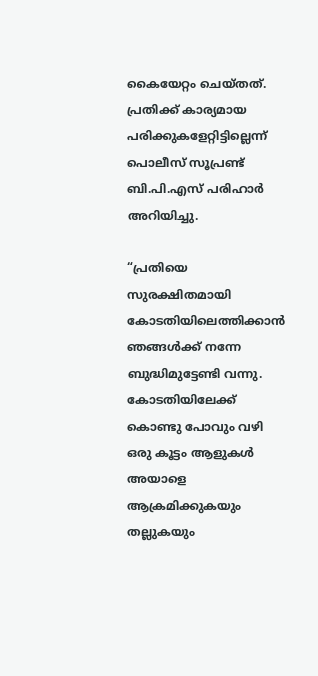കൈയേറ്റം ചെയ്തത്. പ്രതിക്ക് കാര്യമായ പരിക്കുകളേറ്റിട്ടില്ലെന്ന് പൊലീസ് സൂപ്രണ്ട് ബി.പി.എസ് പരിഹാര്‍ അറിയിച്ചു.

“പ്രതിയെ സുരക്ഷിതമായി കോടതിയിലെത്തിക്കാന്‍ ഞങ്ങള്‍ക്ക് നന്നേ ബുദ്ധിമുട്ടേണ്ടി വന്നു. കോടതിയിലേക്ക് കൊണ്ടു പോവും വഴി ഒരു കൂട്ടം ആളുകള്‍ അയാളെ ആക്രമിക്കുകയും തല്ലുകയും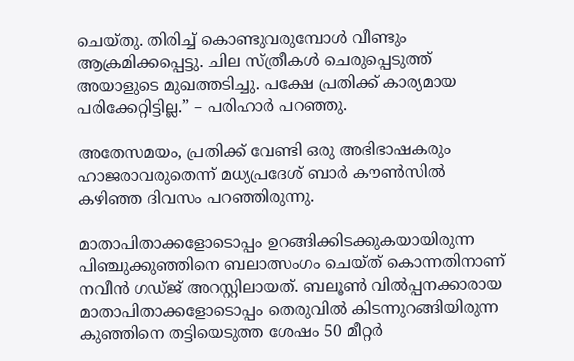ചെയ്തു. തിരിച്ച് കൊണ്ടുവരുമ്പോള്‍ വീണ്ടും ആക്രമിക്കപ്പെട്ടു. ചില സ്ത്രീകള്‍ ചെരുപ്പെടുത്ത് അയാളുടെ മുഖത്തടിച്ചു. പക്ഷേ പ്രതിക്ക് കാര്യമായ പരിക്കേറ്റിട്ടില്ല.” – പരിഹാര്‍ പറഞ്ഞു.

അതേസമയം, പ്രതിക്ക് വേണ്ടി ഒരു അഭിഭാഷകരും ഹാജരാവരുതെന്ന് മധ്യപ്രദേശ് ബാര്‍ കൗണ്‍സില്‍ കഴിഞ്ഞ ദിവസം പറഞ്ഞിരുന്നു.

മാതാപിതാക്കളോടൊപ്പം ഉറങ്ങിക്കിടക്കുകയായിരുന്ന പിഞ്ചുക്കുഞ്ഞിനെ ബലാത്സംഗം ചെയ്ത് കൊന്നതിനാണ് നവീന്‍ ഗഡ്ജ് അറസ്റ്റിലായത്. ബലൂണ്‍ വില്‍പ്പനക്കാരായ മാതാപിതാക്കളോടൊപ്പം തെരുവില്‍ കിടന്നുറങ്ങിയിരുന്ന കുഞ്ഞിനെ തട്ടിയെടുത്ത ശേഷം 50 മീറ്റര്‍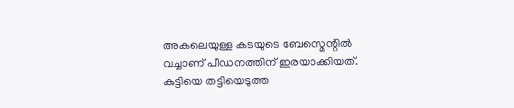അകലെയുള്ള കടയുടെ ബേസ്മെന്റില്‍ വച്ചാണ് പീഡനത്തിന് ഇരയാക്കിയത്. കുട്ടിയെ തട്ടിയെടുത്ത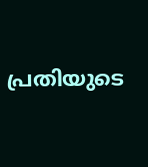പ്രതിയുടെ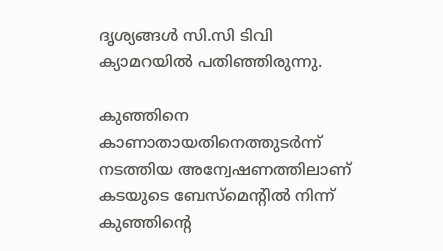ദൃശ്യങ്ങള്‍ സി.സി ടിവി ക്യാമറയില്‍ പതിഞ്ഞിരുന്നു.

കുഞ്ഞിനെ കാണാതായതിനെത്തുടര്‍ന്ന് നടത്തിയ അന്വേഷണത്തിലാണ് കടയുടെ ബേസ്മെന്റില്‍ നിന്ന് കുഞ്ഞിന്റെ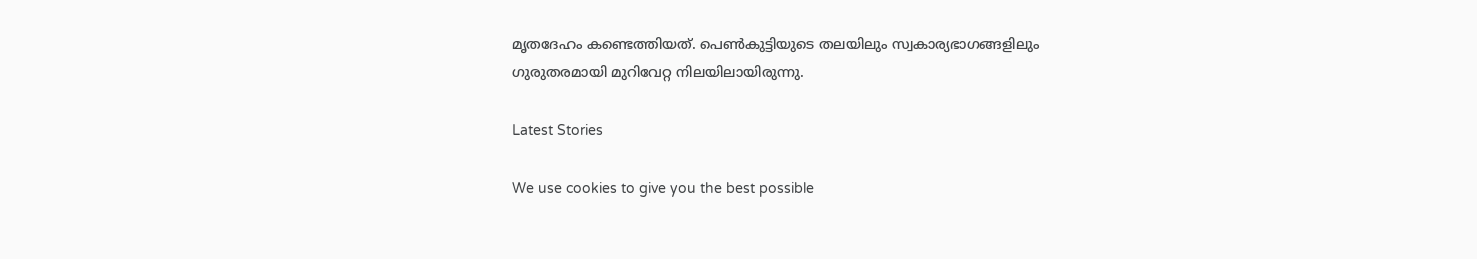മൃതദേഹം കണ്ടെത്തിയത്. പെണ്‍കുട്ടിയുടെ തലയിലും സ്വകാര്യഭാഗങ്ങളിലും ഗുരുതരമായി മുറിവേറ്റ നിലയിലായിരുന്നു.

Latest Stories

We use cookies to give you the best possible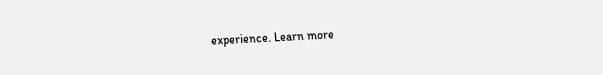experience. Learn more